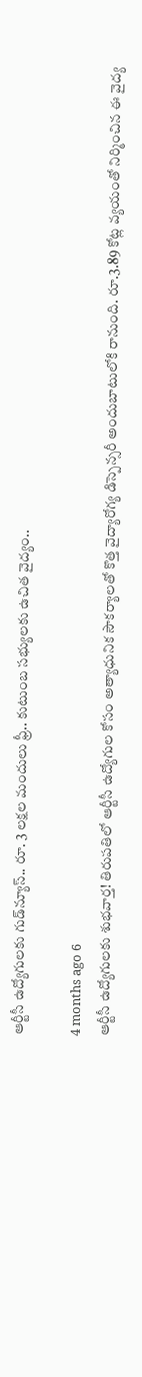ఆర్టీసీ ఉద్యోగులకు గుడ్‌న్యూస్.. రూ. 3 లక్షల మందులు ఫ్రీ.. కుటుంబ సభ్యులకు ఉచిత వైద్యం..

4 months ago 6
ఆర్టీసీ ఉద్యోగులకు శుభవార్త! తిరుపతిలో ఆర్టీసీ ఉద్యోగుల కోసం అత్యాధునిక సౌకర్యాలతో కొత్త వైద్యారోగ్య డిస్పెన్సరీ అందుబాటులోకి రానుంది. రూ.3.89 కోట్ల వ్యయంతో నిర్మించిన ఈ వైద్య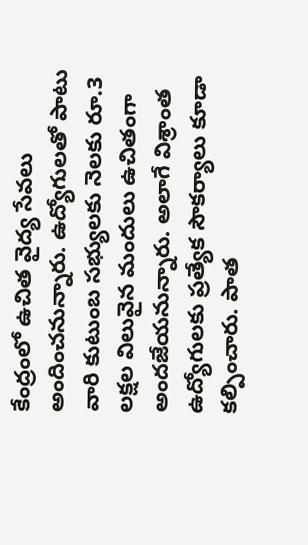కేంద్రంలో ఉచిత వైద్య సేవలు అందించనున్నారు. ఉద్యోగులతో పాటు వారి కుటుంబ సభ్యులకు నెలకు రూ.3 లక్షల విలువైన మందులు ఉచితంగా అందజేయనున్నారు. అలాగే విశ్రాంత ఉద్యోగులకు ప్రత్యేక సౌకర్యాలు కూడా కల్పించారు. పాత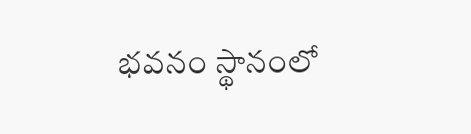భవనం స్థానంలో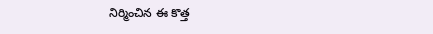నిర్మించిన ఈ కొత్త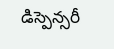డిస్పెన్సరీ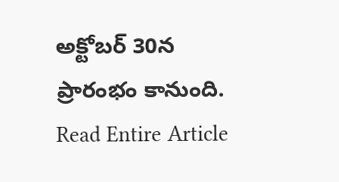అక్టోబర్ 30న ప్రారంభం కానుంది.
Read Entire Article